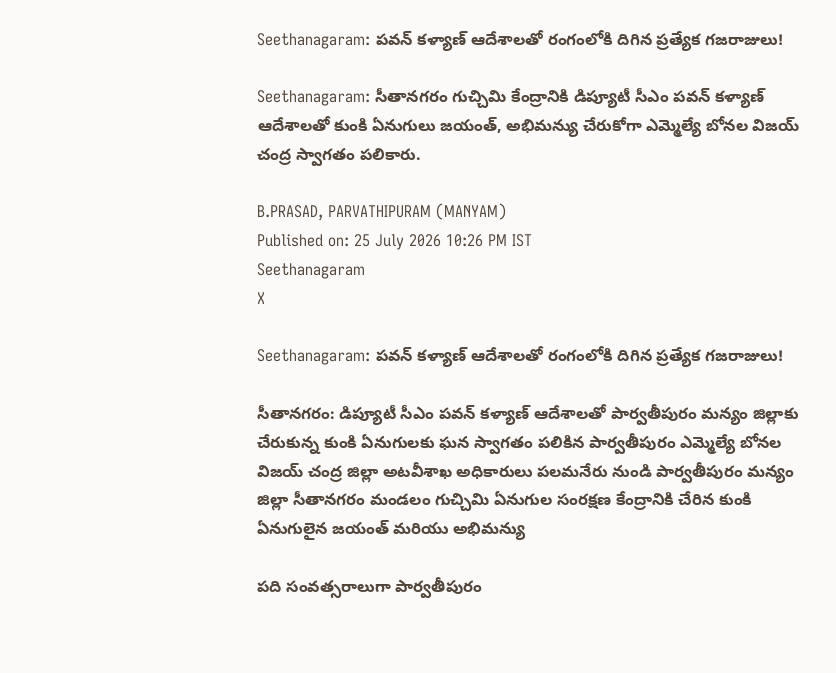Seethanagaram: పవన్ కళ్యాణ్ ఆదేశాలతో రంగంలోకి దిగిన ప్రత్యేక గజరాజులు!

Seethanagaram: సీతానగరం గుచ్చిమి కేంద్రానికి డిప్యూటీ సీఎం పవన్ కళ్యాణ్ ఆదేశాలతో కుంకి ఏనుగులు జయంత్, అభిమన్యు చేరుకోగా ఎమ్మెల్యే బోనల విజయ్ చంద్ర స్వాగతం పలికారు.

B.PRASAD, PARVATHIPURAM (MANYAM)
Published on: 25 July 2026 10:26 PM IST
Seethanagaram
X

Seethanagaram: పవన్ కళ్యాణ్ ఆదేశాలతో రంగంలోకి దిగిన ప్రత్యేక గజరాజులు!

సీతానగరం: డిప్యూటీ సీఎం పవన్ కళ్యాణ్ ఆదేశాలతో పార్వతీపురం మన్యం జిల్లాకు చేరుకున్న కుంకి ఏనుగులకు ఘన స్వాగతం పలికిన పార్వతీపురం ఎమ్మెల్యే బోనల విజయ్ చంద్ర జిల్లా అటవీశాఖ అధికారులు పలమనేరు నుండి పార్వతీపురం మన్యం జిల్లా సీతానగరం మండలం గుచ్చిమి ఏనుగుల సంరక్షణ కేంద్రానికి చేరిన కుంకి ఏనుగులైన జయంత్ మరియు అభిమన్యు

పది సంవత్సరాలుగా పార్వతీపురం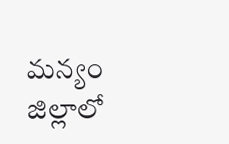మన్యం జిల్లాలో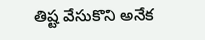తిష్ట వేసుకొని అనేక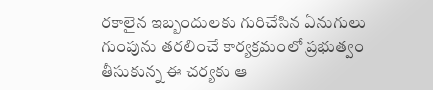రకాలైన ఇబ్బందులకు గురిచేసిన ఏనుగులు గుంపును తరలించే కార్యక్రమంలో ప్రభుత్వం తీసుకున్న ఈ చర్యకు ఆ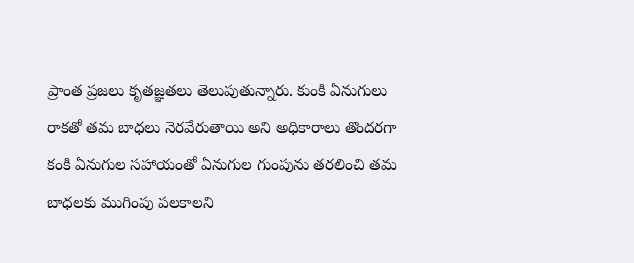ప్రాంత ప్రజలు కృతజ్ఞతలు తెలుపుతున్నారు. కుంకి ఏనుగులు రాకతో తమ బాధలు నెరవేరుతాయి అని అధికారాలు తొందరగా కంకి ఏనుగుల సహాయంతో ఏనుగుల గుంపును తరలించి తమ బాధలకు ముగింపు పలకాలని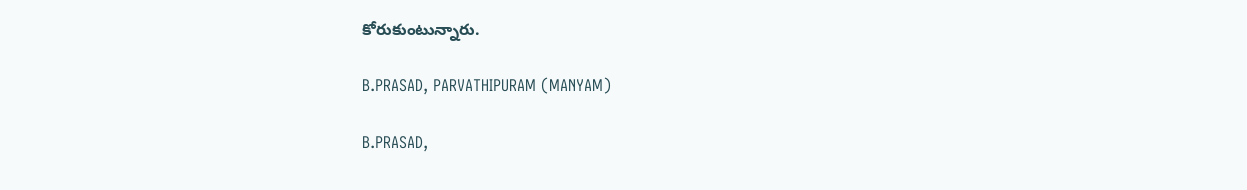కోరుకుంటున్నారు.

B.PRASAD, PARVATHIPURAM (MANYAM)

B.PRASAD,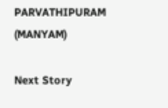PARVATHIPURAM (MANYAM)

Next Story